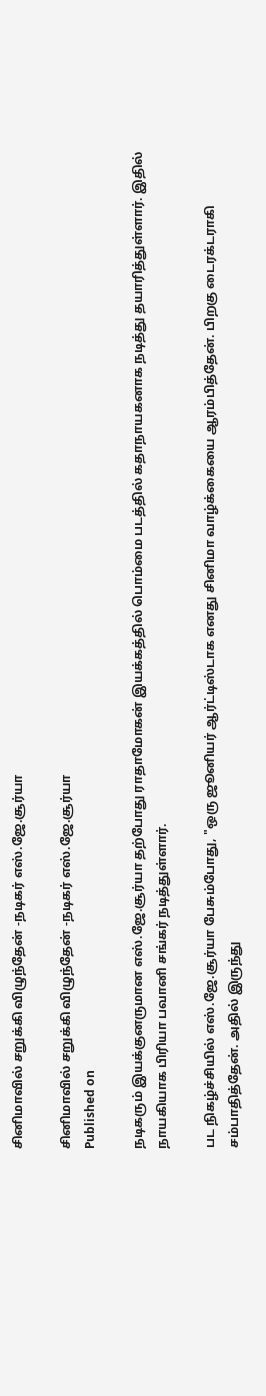சினிமாவில் சறுக்கி விழுந்தேன் -நடிகர் எஸ்.ஜே.சூர்யா

சினிமாவில் சறுக்கி விழுந்தேன் -நடிகர் எஸ்.ஜே.சூர்யா
Published on

நடிகரும் இயக்குனருமான எஸ்.ஜே.சூர்யா தற்போது ராதாமோகன் இயக்கத்தில் பொம்மை படத்தில் கதாநாயகனாக நடித்து தயாரித்துள்ளார். இதில் நாயகியாக பிரியா பவானி சங்கர் நடித்துள்ளார்.

பட நிகழ்ச்சியில் எஸ்.ஜே.சூர்யா பேசும்போது, "ஒரு ஜூனியர் ஆர்ட்டிஸ்டாக எனது சினிமா வாழ்க்கையை ஆரம்பித்தேன். பிறகு டைரக்டராகி சம்பாதித்தேன். அதில் இருந்து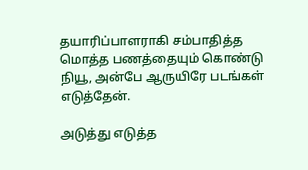தயாரிப்பாளராகி சம்பாதித்த மொத்த பணத்தையும் கொண்டு நியூ, அன்பே ஆருயிரே படங்கள் எடுத்தேன்.

அடுத்து எடுத்த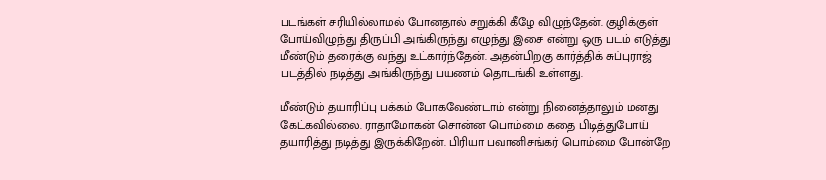படங்கள் சரியில்லாமல் போனதால் சறுக்கி கீழே விழுந்தேன். குழிக்குள் போய்விழுந்து திருப்பி அங்கிருந்து எழுந்து இசை என்று ஒரு படம் எடுத்து மீண்டும் தரைக்கு வந்து உட்கார்ந்தேன். அதன்பிறகு கார்த்திக் சுப்புராஜ் படத்தில் நடித்து அங்கிருந்து பயணம் தொடங்கி உள்ளது.

மீண்டும் தயாரிப்பு பக்கம் போகவேண்டாம் என்று நினைத்தாலும் மனது கேட்கவில்லை. ராதாமோகன் சொன்ன பொம்மை கதை பிடித்துபோய் தயாரித்து நடித்து இருக்கிறேன். பிரியா பவானிசங்கர் பொம்மை போன்றே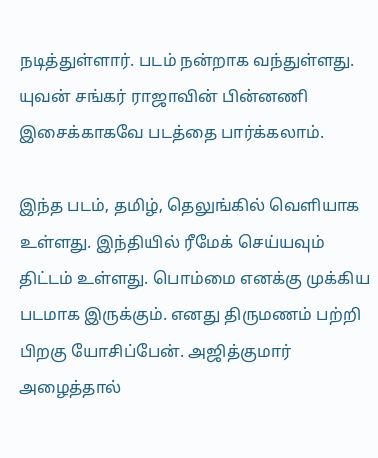நடித்துள்ளார். படம் நன்றாக வந்துள்ளது. யுவன் சங்கர் ராஜாவின் பின்னணி இசைக்காகவே படத்தை பார்க்கலாம்.

இந்த படம், தமிழ், தெலுங்கில் வெளியாக உள்ளது. இந்தியில் ரீமேக் செய்யவும் திட்டம் உள்ளது. பொம்மை எனக்கு முக்கிய படமாக இருக்கும். எனது திருமணம் பற்றி பிறகு யோசிப்பேன். அஜித்குமார் அழைத்தால்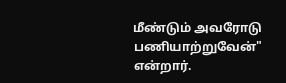மீண்டும் அவரோடு பணியாற்றுவேன்" என்றார்.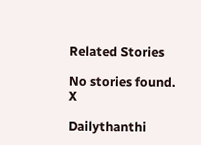Related Stories

No stories found.
X

Dailythanthi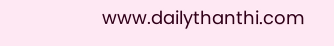www.dailythanthi.com